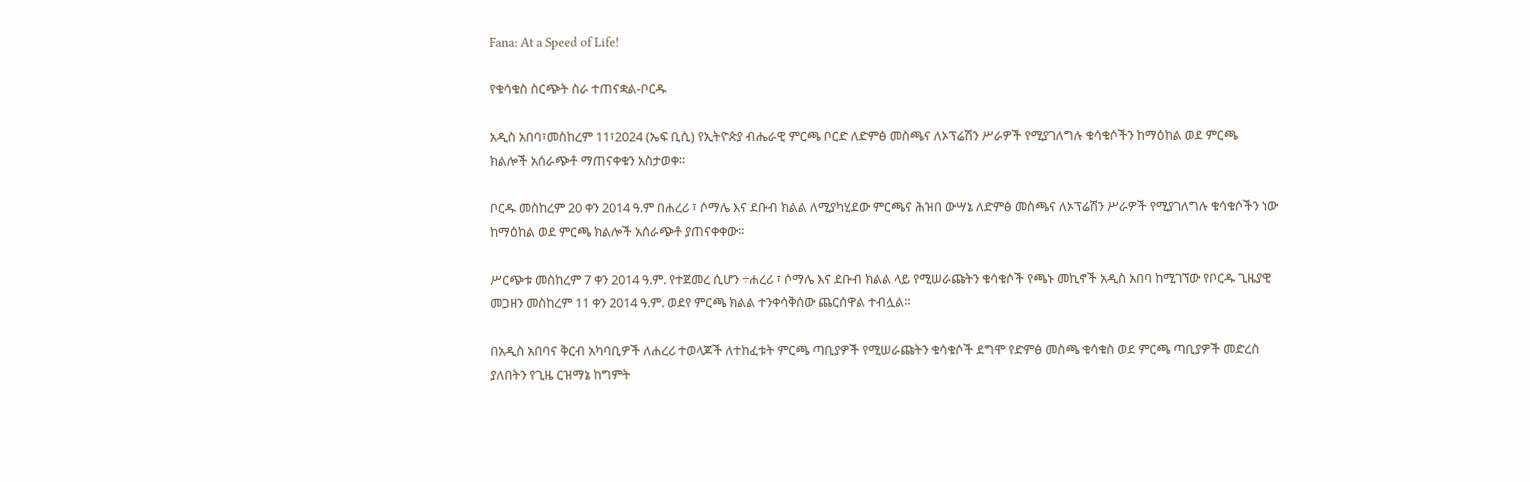Fana: At a Speed of Life!

የቁሳቁስ ስርጭት ስራ ተጠናቋል-ቦርዱ

አዲስ አበባ፣መስከረም 11፣2024 (ኤፍ ቢሲ) የኢትዮጵያ ብሔራዊ ምርጫ ቦርድ ለድምፅ መስጫና ለኦፕሬሽን ሥራዎች የሚያገለግሉ ቁሳቁሶችን ከማዕከል ወደ ምርጫ ክልሎች አሰራጭቶ ማጠናቀቁን አስታወቀ፡፡

ቦርዱ መስከረም 20 ቀን 2014 ዓ.ም በሐረሪ ፣ ሶማሌ እና ደቡብ ክልል ለሚያካሂደው ምርጫና ሕዝበ ውሣኔ ለድምፅ መስጫና ለኦፕሬሽን ሥራዎች የሚያገለግሉ ቁሳቁሶችን ነው ከማዕከል ወደ ምርጫ ክልሎች አሰራጭቶ ያጠናቀቀው፡፡

ሥርጭቱ መስከረም 7 ቀን 2014 ዓ.ም. የተጀመረ ሲሆን ÷ሐረሪ ፣ ሶማሌ እና ደቡብ ክልል ላይ የሚሠራጩትን ቁሳቁሶች የጫኑ መኪኖች አዲስ አበባ ከሚገኘው የቦርዱ ጊዜያዊ መጋዘን መስከረም 11 ቀን 2014 ዓ.ም. ወደየ ምርጫ ክልል ተንቀሳቅሰው ጨርሰዋል ተብሏል።

በአዲስ አበባና ቅርብ አካባቢዎች ለሐረሪ ተወላጆች ለተከፈቱት ምርጫ ጣቢያዎች የሚሠራጩትን ቁሳቁሶች ደግሞ የድምፅ መስጫ ቁሳቁስ ወደ ምርጫ ጣቢያዎች መድረስ ያለበትን የጊዜ ርዝማኔ ከግምት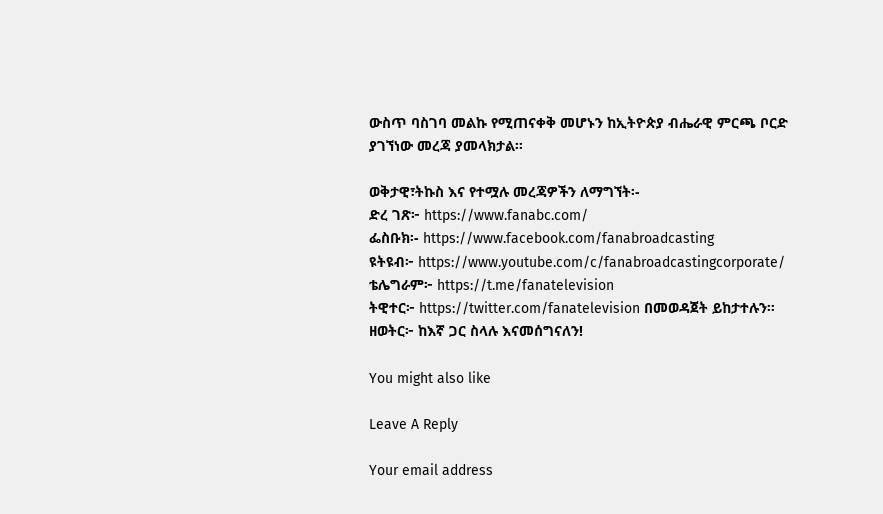ውስጥ ባስገባ መልኩ የሚጠናቀቅ መሆኑን ከኢትዮጵያ ብሔራዊ ምርጫ ቦርድ ያገኘነው መረጃ ያመላክታል፡፡

ወቅታዊ፣ትኩስ እና የተሟሉ መረጃዎችን ለማግኘት፡-
ድረ ገጽ፦ https://www.fanabc.com/
ፌስቡክ፡- https://www.facebook.com/fanabroadcasting
ዩትዩብ፦ https://www.youtube.com/c/fanabroadcastingcorporate/
ቴሌግራም፦ https://t.me/fanatelevision
ትዊተር፦ https://twitter.com/fanatelevision በመወዳጀት ይከታተሉን፡፡
ዘወትር፦ ከእኛ ጋር ስላሉ እናመሰግናለን!

You might also like

Leave A Reply

Your email address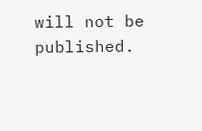will not be published.